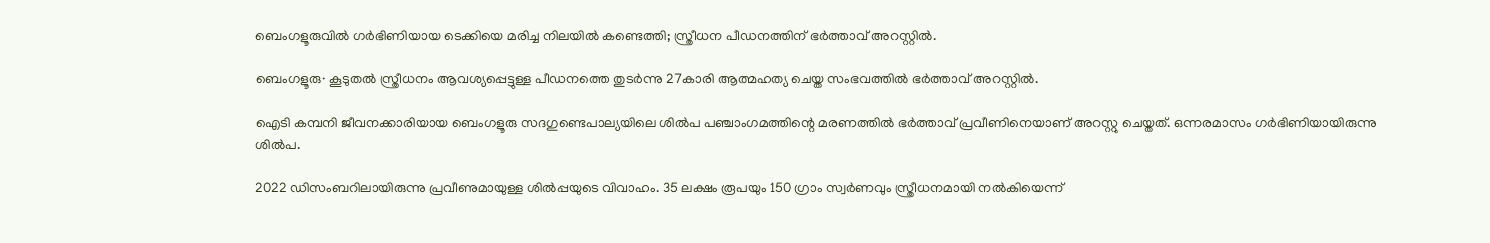ബെംഗളൂരുവിൽ ഗർഭിണിയായ ടെക്കിയെ മരിച്ച നിലയിൽ കണ്ടെത്തി; സ്ത്രീധന പീഡനത്തിന് ഭർത്താവ് അറസ്റ്റിൽ.

ബെംഗളൂരു∙ കൂടുതൽ സ്ത്രീധനം ആവശ്യപ്പെട്ടുള്ള പീഡനത്തെ തുടർന്നു 27കാരി ആത്മഹത്യ ചെയ്ത സംഭവത്തിൽ ഭർത്താവ് അറസ്റ്റിൽ.

ഐടി കമ്പനി ജീവനക്കാരിയായ ബെംഗളൂരു സദഗുണ്ടെപാല്യയിലെ ശിൽപ പഞ്ചാംഗമത്തിന്റെ മരണത്തിൽ ഭർത്താവ് പ്രവീണിനെയാണ് അറസ്റ്റു ചെയ്തത്. ഒന്നരമാസം ഗർഭിണിയായിരുന്നു ശിൽപ.

2022 ഡിസംബറിലായിരുന്നു പ്രവീണുമായുള്ള ശിൽപ്പയുടെ വിവാഹം. 35 ലക്ഷം രൂപയും 150 ഗ്രാം സ്വർണവും സ്ത്രീധനമായി നൽകിയെന്ന്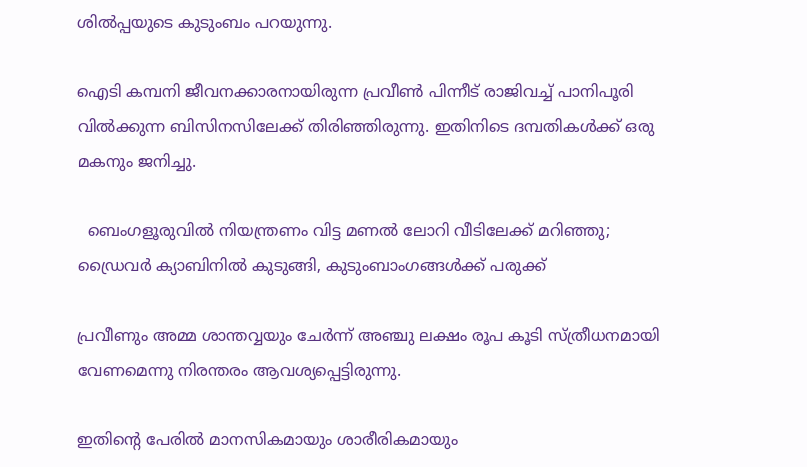ശിൽപ്പയുടെ കുടുംബം പറയുന്നു.

ഐടി കമ്പനി ജീവനക്കാരനായിരുന്ന പ്രവീൺ പിന്നീട് രാജിവച്ച് പാനിപൂരി വിൽക്കുന്ന ബിസിനസിലേക്ക് തിരിഞ്ഞിരുന്നു. ഇതിനിടെ ദമ്പതികൾക്ക് ഒരു മകനും ജനിച്ചു.

  ബെംഗളൂരുവിൽ നിയന്ത്രണം വിട്ട മണൽ ലോറി വീടിലേക്ക് മറിഞ്ഞു; ഡ്രൈവർ ക്യാബിനിൽ കുടുങ്ങി, കുടുംബാംഗങ്ങൾക്ക് പരുക്ക്

പ്രവീണും അമ്മ ശാന്തവ്വയും ചേർന്ന് അഞ്ചു ലക്ഷം രൂപ കൂടി സ്ത്രീധനമായി വേണമെന്നു നിരന്തരം ആവശ്യപ്പെട്ടിരുന്നു.

ഇതിന്റെ പേരിൽ മാനസികമായും ശാരീരികമായും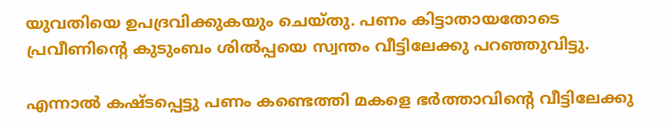യുവതിയെ ഉപദ്രവിക്കുകയും ചെയ്തു. പണം കിട്ടാതായതോടെ പ്രവീണിന്റെ കുടുംബം ശിൽപ്പയെ സ്വന്തം വീട്ടിലേക്കു പറഞ്ഞുവിട്ടു.

എന്നാൽ കഷ്ടപ്പെട്ടു പണം കണ്ടെത്തി മകളെ ഭർത്താവിന്റെ വീട്ടിലേക്കു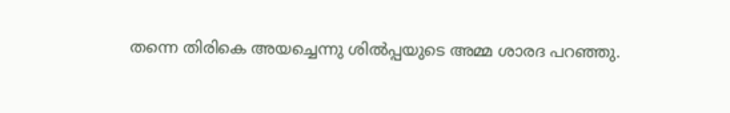തന്നെ തിരികെ അയച്ചെന്നു ശിൽപ്പയുടെ അമ്മ ശാരദ പറഞ്ഞു.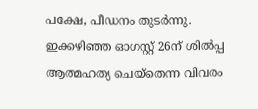പക്ഷേ, പീഡനം തുടർന്നു. ഇക്കഴിഞ്ഞ ഓഗസ്റ്റ് 26ന് ശിൽപ്പ ആത്മഹത്യ ചെയ്തെന്ന വിവരം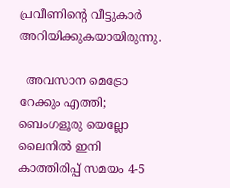പ്രവീണിന്റെ വീട്ടുകാർ അറിയിക്കുകയായിരുന്നു.

  അവസാന മെട്രോ റേക്കും എത്തി; ബെംഗളൂരു യെല്ലോ ലൈനിൽ ഇനി കാത്തിരിപ്പ് സമയം 4-5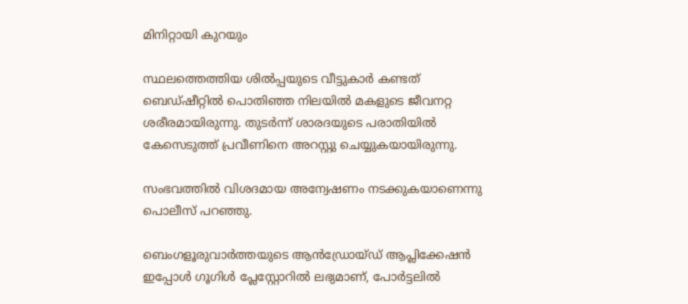മിനിറ്റായി കുറയും

സ്ഥലത്തെത്തിയ ശിൽപ്പയുടെ വീട്ടുകാർ കണ്ടത് ബെഡ്ഷീറ്റിൽ പൊതിഞ്ഞ നിലയിൽ മകളുടെ ജീവനറ്റ ശരീരമായിരുന്നു. തുടർന്ന് ശാരദയുടെ പരാതിയിൽ കേസെടുത്ത് പ്രവീണിനെ അറസ്റ്റു ചെയ്യുകയായിരുന്നു.

സംഭവത്തിൽ വിശദമായ അന്വേഷണം നടക്കുകയാണെന്നു പൊലീസ് പറഞ്ഞു.

ബെംഗളൂരുവാർത്തയുടെ ആൻഡ്രോയ്ഡ് ആപ്ലിക്കേഷൻ ഇപ്പോൾ ഗൂഗിൾ പ്ലേസ്റ്റോറിൽ ലഭ്യമാണ്, പോർട്ടലിൽ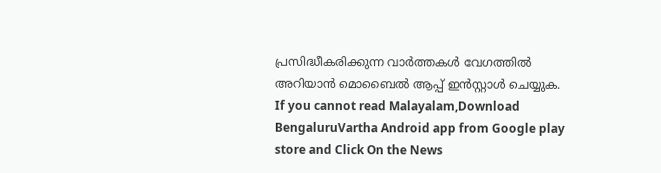പ്രസിദ്ധീകരിക്കുന്ന വാർത്തകൾ വേഗത്തിൽ അറിയാൻ മൊബൈൽ ആപ്പ് ഇൻസ്റ്റാൾ ചെയ്യുക. If you cannot read Malayalam,Download BengaluruVartha Android app from Google play store and Click On the News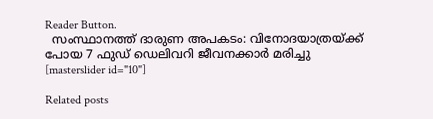Reader Button.
  സംസ്ഥാനത്ത് ദാരുണ അപകടം: വിനോദയാത്രയ്ക്ക് പോയ 7 ഫുഡ് ഡെലിവറി ജീവനക്കാർ മരിച്ചു
[masterslider id="10"]

Related posts